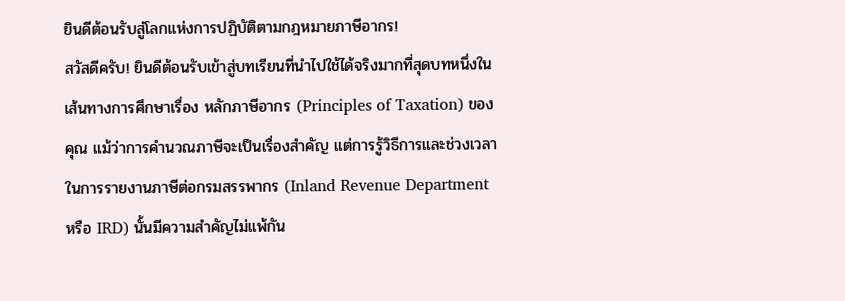ยินดีต้อนรับสู่โลกแห่งการปฏิบัติตามกฎหมายภาษีอากร!
สวัสดีครับ! ยินดีต้อนรับเข้าสู่บทเรียนที่นำไปใช้ได้จริงมากที่สุดบทหนึ่งในเส้นทางการศึกษาเรื่อง หลักภาษีอากร (Principles of Taxation) ของคุณ แม้ว่าการคำนวณภาษีจะเป็นเรื่องสำคัญ แต่การรู้วิธีการและช่วงเวลาในการรายงานภาษีต่อกรมสรรพากร (Inland Revenue Department หรือ IRD) นั้นมีความสำคัญไม่แพ้กัน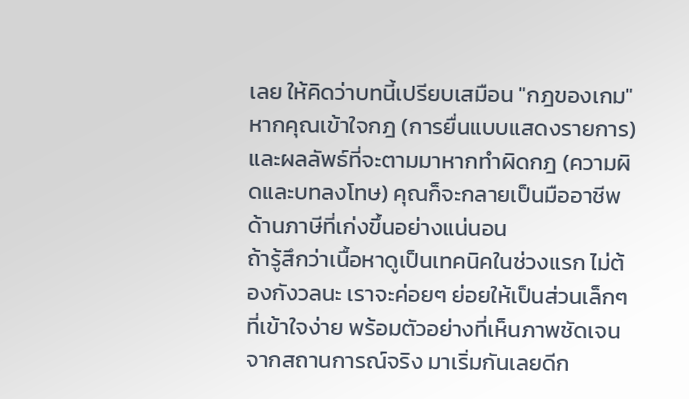เลย ให้คิดว่าบทนี้เปรียบเสมือน "กฎของเกม" หากคุณเข้าใจกฎ (การยื่นแบบแสดงรายการ) และผลลัพธ์ที่จะตามมาหากทำผิดกฎ (ความผิดและบทลงโทษ) คุณก็จะกลายเป็นมืออาชีพด้านภาษีที่เก่งขึ้นอย่างแน่นอน
ถ้ารู้สึกว่าเนื้อหาดูเป็นเทคนิคในช่วงแรก ไม่ต้องกังวลนะ เราจะค่อยๆ ย่อยให้เป็นส่วนเล็กๆ ที่เข้าใจง่าย พร้อมตัวอย่างที่เห็นภาพชัดเจนจากสถานการณ์จริง มาเริ่มกันเลยดีก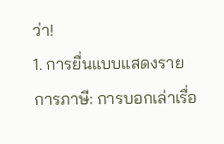ว่า!
1. การยื่นแบบแสดงรายการภาษี: การบอกเล่าเรื่อ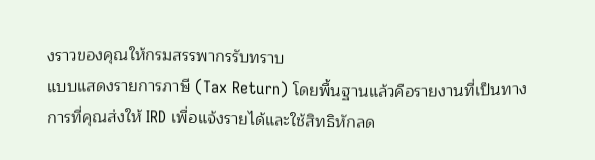งราวของคุณให้กรมสรรพากรรับทราบ
แบบแสดงรายการภาษี (Tax Return) โดยพื้นฐานแล้วคือรายงานที่เป็นทางการที่คุณส่งให้ IRD เพื่อแจ้งรายได้และใช้สิทธิหักลด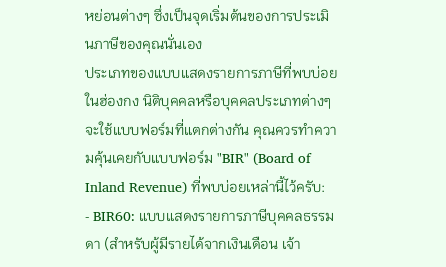หย่อนต่างๆ ซึ่งเป็นจุดเริ่มต้นของการประเมินภาษีของคุณนั่นเอง
ประเภทของแบบแสดงรายการภาษีที่พบบ่อย
ในฮ่องกง นิติบุคคลหรือบุคคลประเภทต่างๆ จะใช้แบบฟอร์มที่แตกต่างกัน คุณควรทำความคุ้นเคยกับแบบฟอร์ม "BIR" (Board of Inland Revenue) ที่พบบ่อยเหล่านี้ไว้ครับ:
- BIR60: แบบแสดงรายการภาษีบุคคลธรรมดา (สำหรับผู้มีรายได้จากเงินเดือน เจ้า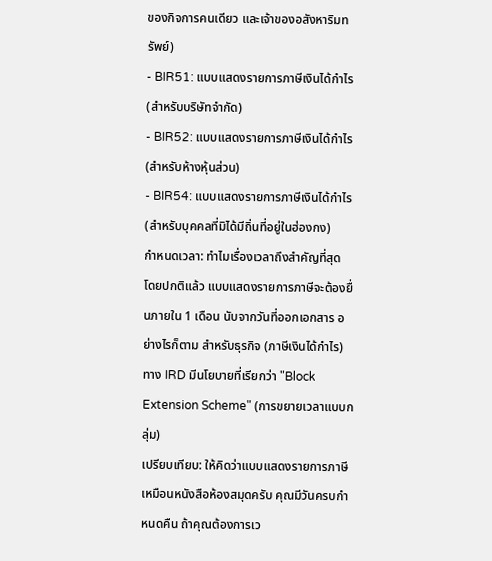ของกิจการคนเดียว และเจ้าของอสังหาริมทรัพย์)
- BIR51: แบบแสดงรายการภาษีเงินได้กำไร (สำหรับบริษัทจำกัด)
- BIR52: แบบแสดงรายการภาษีเงินได้กำไร (สำหรับห้างหุ้นส่วน)
- BIR54: แบบแสดงรายการภาษีเงินได้กำไร (สำหรับบุคคลที่มิได้มีถิ่นที่อยู่ในฮ่องกง)
กำหนดเวลา: ทำไมเรื่องเวลาถึงสำคัญที่สุด
โดยปกติแล้ว แบบแสดงรายการภาษีจะต้องยื่นภายใน 1 เดือน นับจากวันที่ออกเอกสาร อย่างไรก็ตาม สำหรับธุรกิจ (ภาษีเงินได้กำไร) ทาง IRD มีนโยบายที่เรียกว่า "Block Extension Scheme" (การขยายเวลาแบบกลุ่ม)
เปรียบเทียบ: ให้คิดว่าแบบแสดงรายการภาษีเหมือนหนังสือห้องสมุดครับ คุณมีวันครบกำหนดคืน ถ้าคุณต้องการเว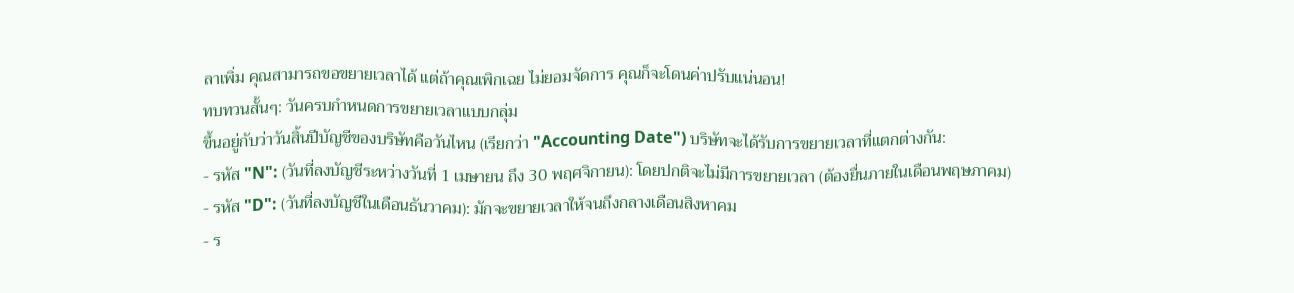ลาเพิ่ม คุณสามารถขอขยายเวลาได้ แต่ถ้าคุณเพิกเฉย ไม่ยอมจัดการ คุณก็จะโดนค่าปรับแน่นอน!
ทบทวนสั้นๆ: วันครบกำหนดการขยายเวลาแบบกลุ่ม
ขึ้นอยู่กับว่าวันสิ้นปีบัญชีของบริษัทคือวันไหน (เรียกว่า "Accounting Date") บริษัทจะได้รับการขยายเวลาที่แตกต่างกัน:
- รหัส "N": (วันที่ลงบัญชีระหว่างวันที่ 1 เมษายน ถึง 30 พฤศจิกายน): โดยปกติจะไม่มีการขยายเวลา (ต้องยื่นภายในเดือนพฤษภาคม)
- รหัส "D": (วันที่ลงบัญชีในเดือนธันวาคม): มักจะขยายเวลาให้จนถึงกลางเดือนสิงหาคม
- ร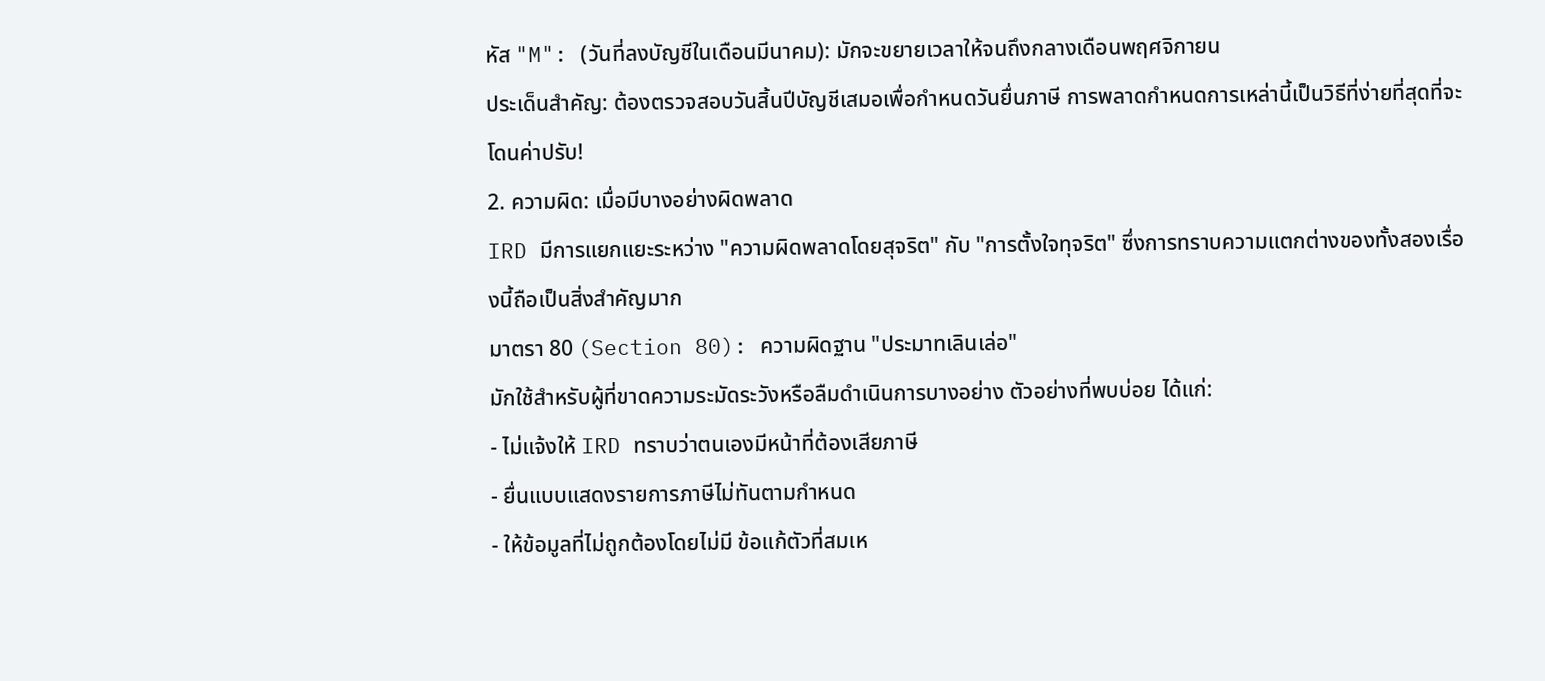หัส "M": (วันที่ลงบัญชีในเดือนมีนาคม): มักจะขยายเวลาให้จนถึงกลางเดือนพฤศจิกายน
ประเด็นสำคัญ: ต้องตรวจสอบวันสิ้นปีบัญชีเสมอเพื่อกำหนดวันยื่นภาษี การพลาดกำหนดการเหล่านี้เป็นวิธีที่ง่ายที่สุดที่จะโดนค่าปรับ!
2. ความผิด: เมื่อมีบางอย่างผิดพลาด
IRD มีการแยกแยะระหว่าง "ความผิดพลาดโดยสุจริต" กับ "การตั้งใจทุจริต" ซึ่งการทราบความแตกต่างของทั้งสองเรื่องนี้ถือเป็นสิ่งสำคัญมาก
มาตรา 80 (Section 80): ความผิดฐาน "ประมาทเลินเล่อ"
มักใช้สำหรับผู้ที่ขาดความระมัดระวังหรือลืมดำเนินการบางอย่าง ตัวอย่างที่พบบ่อย ได้แก่:
- ไม่แจ้งให้ IRD ทราบว่าตนเองมีหน้าที่ต้องเสียภาษี
- ยื่นแบบแสดงรายการภาษีไม่ทันตามกำหนด
- ให้ข้อมูลที่ไม่ถูกต้องโดยไม่มี ข้อแก้ตัวที่สมเห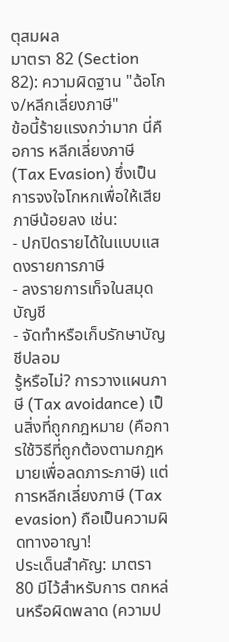ตุสมผล
มาตรา 82 (Section 82): ความผิดฐาน "ฉ้อโกง/หลีกเลี่ยงภาษี"
ข้อนี้ร้ายแรงกว่ามาก นี่คือการ หลีกเลี่ยงภาษี (Tax Evasion) ซึ่งเป็นการจงใจโกหกเพื่อให้เสียภาษีน้อยลง เช่น:
- ปกปิดรายได้ในแบบแสดงรายการภาษี
- ลงรายการเท็จในสมุดบัญชี
- จัดทำหรือเก็บรักษาบัญชีปลอม
รู้หรือไม่? การวางแผนภาษี (Tax avoidance) เป็นสิ่งที่ถูกกฎหมาย (คือการใช้วิธีที่ถูกต้องตามกฎหมายเพื่อลดภาระภาษี) แต่การหลีกเลี่ยงภาษี (Tax evasion) ถือเป็นความผิดทางอาญา!
ประเด็นสำคัญ: มาตรา 80 มีไว้สำหรับการ ตกหล่นหรือผิดพลาด (ความป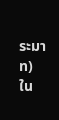ระมาท) ใน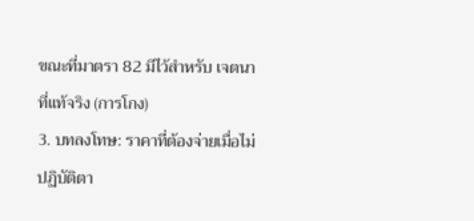ขณะที่มาตรา 82 มีไว้สำหรับ เจตนาที่แท้จริง (การโกง)
3. บทลงโทษ: ราคาที่ต้องจ่ายเมื่อไม่ปฏิบัติตา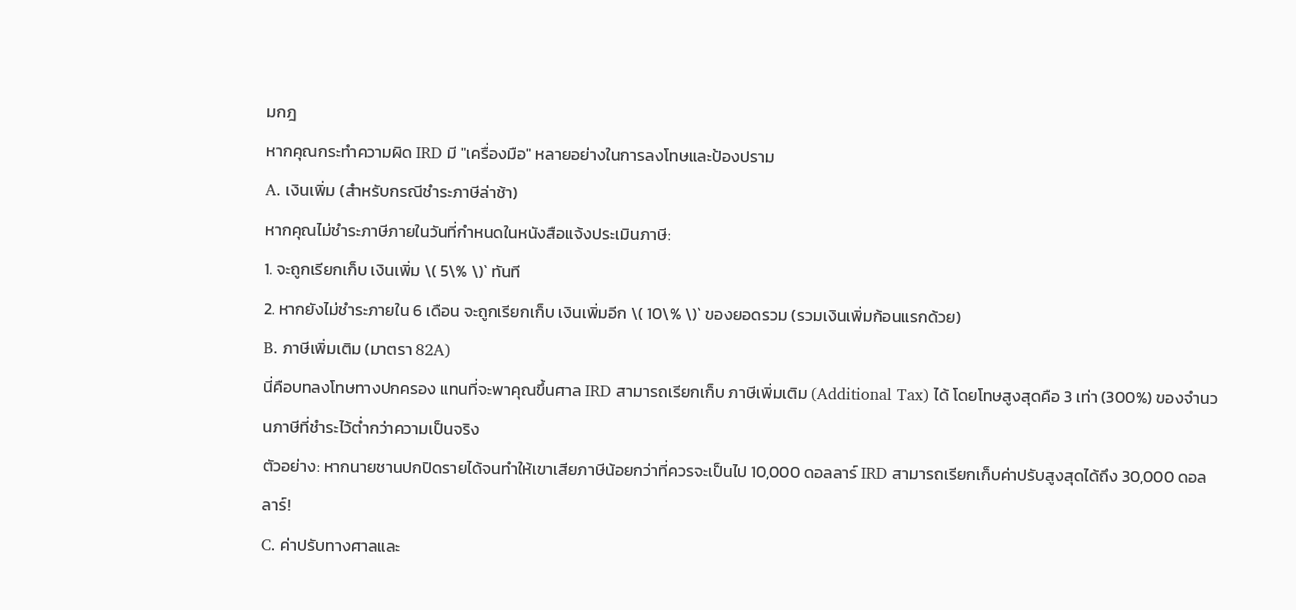มกฎ
หากคุณกระทำความผิด IRD มี "เครื่องมือ" หลายอย่างในการลงโทษและป้องปราม
A. เงินเพิ่ม (สำหรับกรณีชำระภาษีล่าช้า)
หากคุณไม่ชำระภาษีภายในวันที่กำหนดในหนังสือแจ้งประเมินภาษี:
1. จะถูกเรียกเก็บ เงินเพิ่ม \( 5\% \)` ทันที
2. หากยังไม่ชำระภายใน 6 เดือน จะถูกเรียกเก็บ เงินเพิ่มอีก \( 10\% \)` ของยอดรวม (รวมเงินเพิ่มก้อนแรกด้วย)
B. ภาษีเพิ่มเติม (มาตรา 82A)
นี่คือบทลงโทษทางปกครอง แทนที่จะพาคุณขึ้นศาล IRD สามารถเรียกเก็บ ภาษีเพิ่มเติม (Additional Tax) ได้ โดยโทษสูงสุดคือ 3 เท่า (300%) ของจำนวนภาษีที่ชำระไว้ต่ำกว่าความเป็นจริง
ตัวอย่าง: หากนายชานปกปิดรายได้จนทำให้เขาเสียภาษีน้อยกว่าที่ควรจะเป็นไป 10,000 ดอลลาร์ IRD สามารถเรียกเก็บค่าปรับสูงสุดได้ถึง 30,000 ดอลลาร์!
C. ค่าปรับทางศาลและ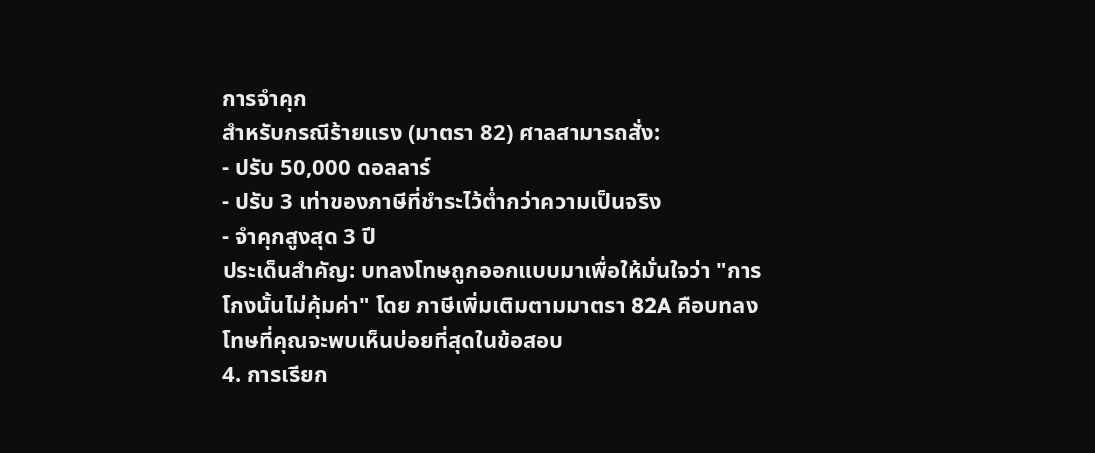การจำคุก
สำหรับกรณีร้ายแรง (มาตรา 82) ศาลสามารถสั่ง:
- ปรับ 50,000 ดอลลาร์
- ปรับ 3 เท่าของภาษีที่ชำระไว้ต่ำกว่าความเป็นจริง
- จำคุกสูงสุด 3 ปี
ประเด็นสำคัญ: บทลงโทษถูกออกแบบมาเพื่อให้มั่นใจว่า "การโกงนั้นไม่คุ้มค่า" โดย ภาษีเพิ่มเติมตามมาตรา 82A คือบทลงโทษที่คุณจะพบเห็นบ่อยที่สุดในข้อสอบ
4. การเรียก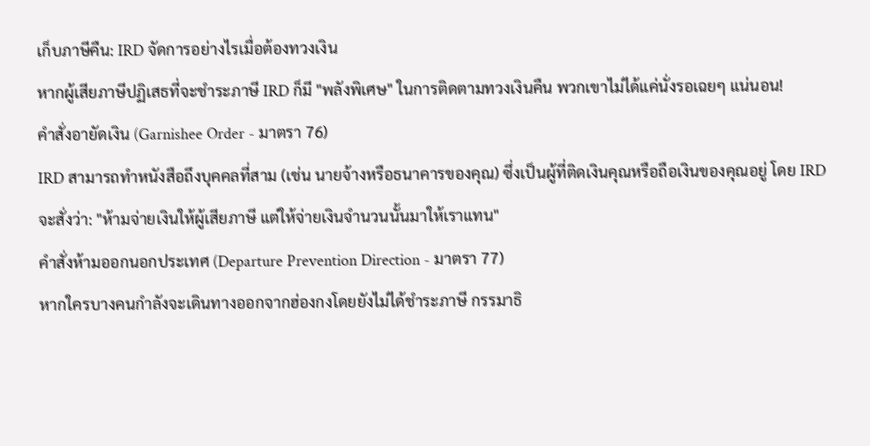เก็บภาษีคืน: IRD จัดการอย่างไรเมื่อต้องทวงเงิน
หากผู้เสียภาษีปฏิเสธที่จะชำระภาษี IRD ก็มี "พลังพิเศษ" ในการติดตามทวงเงินคืน พวกเขาไม่ได้แค่นั่งรอเฉยๆ แน่นอน!
คำสั่งอายัดเงิน (Garnishee Order - มาตรา 76)
IRD สามารถทำหนังสือถึงบุคคลที่สาม (เช่น นายจ้างหรือธนาคารของคุณ) ซึ่งเป็นผู้ที่ติดเงินคุณหรือถือเงินของคุณอยู่ โดย IRD จะสั่งว่า: "ห้ามจ่ายเงินให้ผู้เสียภาษี แต่ให้จ่ายเงินจำนวนนั้นมาให้เราแทน"
คำสั่งห้ามออกนอกประเทศ (Departure Prevention Direction - มาตรา 77)
หากใครบางคนกำลังจะเดินทางออกจากฮ่องกงโดยยังไม่ได้ชำระภาษี กรรมาธิ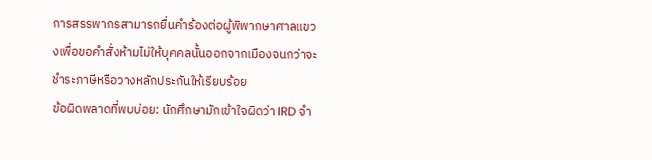การสรรพากรสามารถยื่นคำร้องต่อผู้พิพากษาศาลแขวงเพื่อขอคำสั่งห้ามไม่ให้บุคคลนั้นออกจากเมืองจนกว่าจะชำระภาษีหรือวางหลักประกันให้เรียบร้อย
ข้อผิดพลาดที่พบบ่อย: นักศึกษามักเข้าใจผิดว่า IRD จำ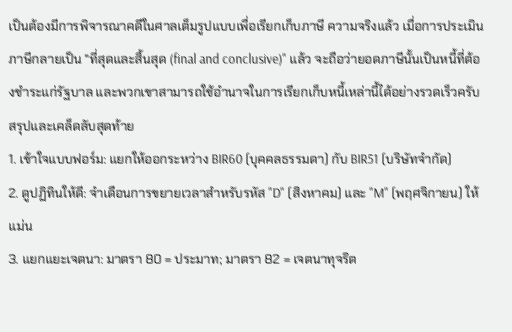เป็นต้องมีการพิจารณาคดีในศาลเต็มรูปแบบเพื่อเรียกเก็บภาษี ความจริงแล้ว เมื่อการประเมินภาษีกลายเป็น "ที่สุดและสิ้นสุด (final and conclusive)" แล้ว จะถือว่ายอดภาษีนั้นเป็นหนี้ที่ต้องชำระแก่รัฐบาล และพวกเขาสามารถใช้อำนาจในการเรียกเก็บหนี้เหล่านี้ได้อย่างรวดเร็วครับ
สรุปและเคล็ดลับสุดท้าย
1. เข้าใจแบบฟอร์ม: แยกให้ออกระหว่าง BIR60 (บุคคลธรรมดา) กับ BIR51 (บริษัทจำกัด)
2. ดูปฏิทินให้ดี: จำเดือนการขยายเวลาสำหรับรหัส "D" (สิงหาคม) และ "M" (พฤศจิกายน) ให้แม่น
3. แยกแยะเจตนา: มาตรา 80 = ประมาท; มาตรา 82 = เจตนาทุจริต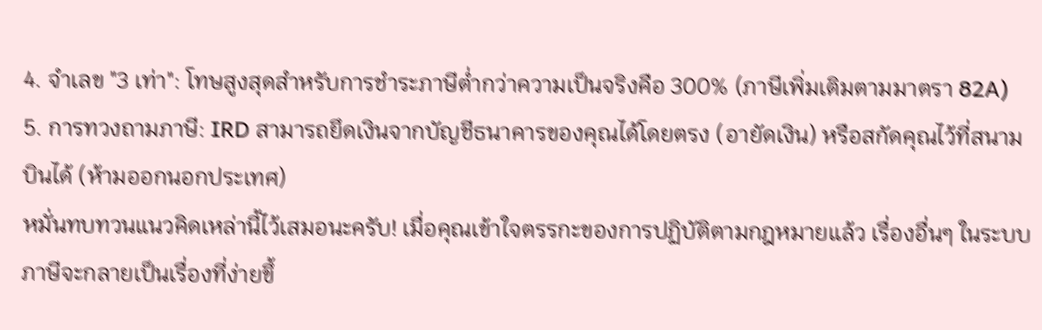4. จำเลข "3 เท่า": โทษสูงสุดสำหรับการชำระภาษีต่ำกว่าความเป็นจริงคือ 300% (ภาษีเพิ่มเติมตามมาตรา 82A)
5. การทวงถามภาษี: IRD สามารถยึดเงินจากบัญชีธนาคารของคุณได้โดยตรง (อายัดเงิน) หรือสกัดคุณไว้ที่สนามบินได้ (ห้ามออกนอกประเทศ)
หมั่นทบทวนแนวคิดเหล่านี้ไว้เสมอนะครับ! เมื่อคุณเข้าใจตรรกะของการปฏิบัติตามกฎหมายแล้ว เรื่องอื่นๆ ในระบบภาษีจะกลายเป็นเรื่องที่ง่ายขึ้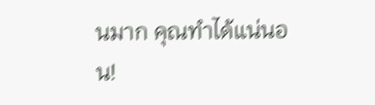นมาก คุณทำได้แน่นอน!